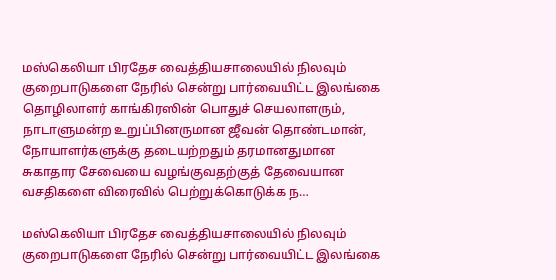மஸ்கெலியா பிரதேச வைத்தியசாலையில் நிலவும் குறைபாடுகளை நேரில் சென்று பார்வையிட்ட இலங்கை தொழிலாளர் காங்கிரஸின் பொதுச் செயலாளரும், நாடாளுமன்ற உறுப்பினருமான ஜீவன் தொண்டமான், நோயாளர்களுக்கு தடையற்றதும் தரமானதுமான சுகாதார சேவையை வழங்குவதற்குத் தேவையான வசதிகளை விரைவில் பெற்றுக்கொடுக்க ந…

மஸ்கெலியா பிரதேச வைத்தியசாலையில் நிலவும் குறைபாடுகளை நேரில் சென்று பார்வையிட்ட இலங்கை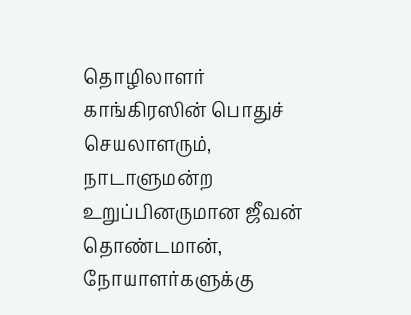தொழிலாளர் காங்கிரஸின் பொதுச் செயலாளரும், நாடாளுமன்ற உறுப்பினருமான ஜீவன் தொண்டமான், நோயாளர்களுக்கு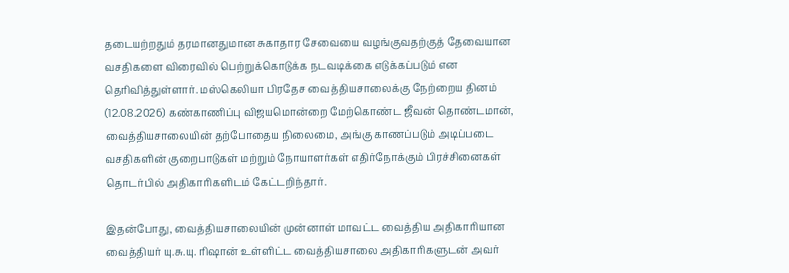தடையற்றதும் தரமானதுமான சுகாதார சேவையை வழங்குவதற்குத் தேவையான வசதிகளை விரைவில் பெற்றுக்கொடுக்க நடவடிக்கை எடுக்கப்படும் என தெரிவித்துள்ளார். மஸ்கெலியா பிரதேச வைத்தியசாலைக்கு நேற்றைய தினம் (12.08.2026) கண்காணிப்பு விஜயமொன்றை மேற்கொண்ட ஜீவன் தொண்டமான், வைத்தியசாலையின் தற்போதைய நிலைமை, அங்கு காணப்படும் அடிப்படை வசதிகளின் குறைபாடுகள் மற்றும் நோயாளர்கள் எதிர்நோக்கும் பிரச்சினைகள் தொடர்பில் அதிகாரிகளிடம் கேட்டறிந்தார்.

இதன்போது, வைத்தியசாலையின் முன்னாள் மாவட்ட வைத்திய அதிகாரியான வைத்தியர் யு.சு.யு. ரிஷான் உள்ளிட்ட வைத்தியசாலை அதிகாரிகளுடன் அவர்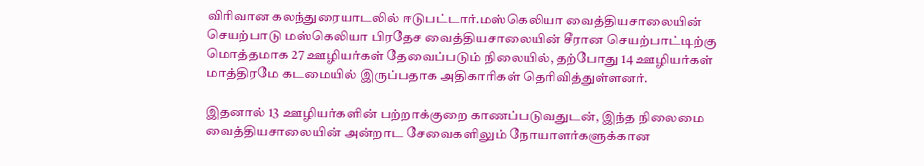விரிவான கலந்துரையாடலில் ஈடுபட்டார்.மஸ்கெலியா வைத்தியசாலையின் செயற்பாடு மஸ்கெலியா பிரதேச வைத்தியசாலையின் சீரான செயற்பாட்டிற்கு மொத்தமாக 27 ஊழியர்கள் தேவைப்படும் நிலையில், தற்போது 14 ஊழியர்கள் மாத்திரமே கடமையில் இருப்பதாக அதிகாரிகள் தெரிவித்துள்ளனர்.

இதனால் 13 ஊழியர்களின் பற்றாக்குறை காணப்படுவதுடன், இந்த நிலைமை வைத்தியசாலையின் அன்றாட சேவைகளிலும் நோயாளர்களுக்கான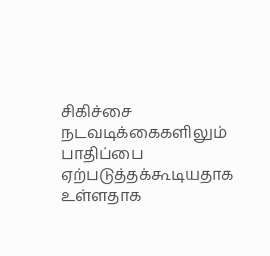சிகிச்சை நடவடிக்கைகளிலும் பாதிப்பை ஏற்படுத்தக்கூடியதாக உள்ளதாக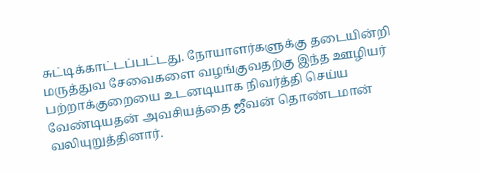சுட்டிக்காட்டப்பட்டது. நோயாளர்களுக்கு தடையின்றி மருத்துவ சேவைகளை வழங்குவதற்கு இந்த ஊழியர் பற்றாக்குறையை உடனடியாக நிவர்த்தி செய்ய வேண்டியதன் அவசியத்தை ஜீவன் தொண்டமான் வலியுறுத்தினார்.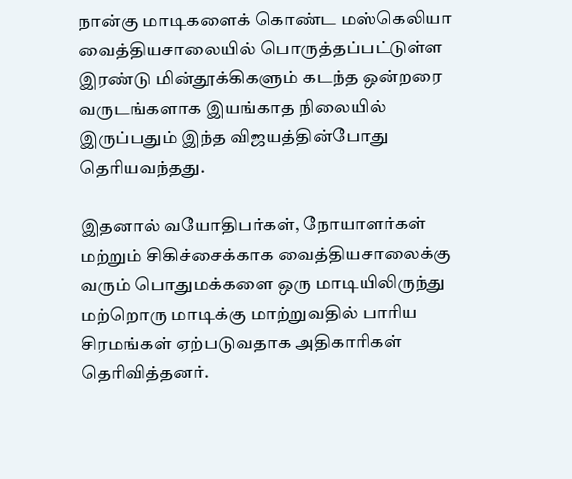நான்கு மாடிகளைக் கொண்ட மஸ்கெலியா வைத்தியசாலையில் பொருத்தப்பட்டுள்ள இரண்டு மின்தூக்கிகளும் கடந்த ஒன்றரை வருடங்களாக இயங்காத நிலையில் இருப்பதும் இந்த விஜயத்தின்போது தெரியவந்தது.

இதனால் வயோதிபர்கள், நோயாளர்கள் மற்றும் சிகிச்சைக்காக வைத்தியசாலைக்கு வரும் பொதுமக்களை ஒரு மாடியிலிருந்து மற்றொரு மாடிக்கு மாற்றுவதில் பாரிய சிரமங்கள் ஏற்படுவதாக அதிகாரிகள் தெரிவித்தனர்.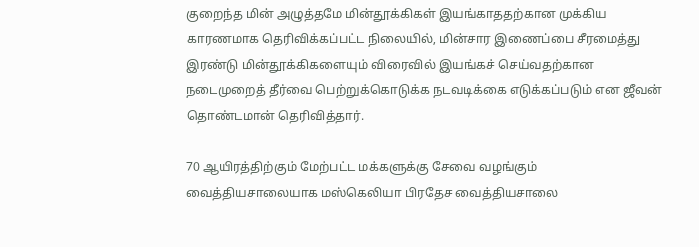குறைந்த மின் அழுத்தமே மின்தூக்கிகள் இயங்காததற்கான முக்கிய காரணமாக தெரிவிக்கப்பட்ட நிலையில், மின்சார இணைப்பை சீரமைத்து இரண்டு மின்தூக்கிகளையும் விரைவில் இயங்கச் செய்வதற்கான நடைமுறைத் தீர்வை பெற்றுக்கொடுக்க நடவடிக்கை எடுக்கப்படும் என ஜீவன் தொண்டமான் தெரிவித்தார்.

70 ஆயிரத்திற்கும் மேற்பட்ட மக்களுக்கு சேவை வழங்கும் வைத்தியசாலையாக மஸ்கெலியா பிரதேச வைத்தியசாலை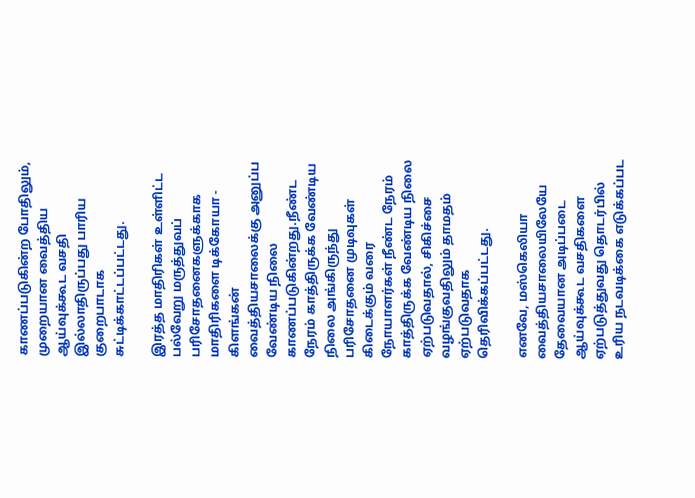காணப்படுகின்ற போதிலும், முறையான வைத்திய ஆய்வுக்கூட வசதி இல்லாதிருப்பது பாரிய குறைபாடாக சுட்டிக்காட்டப்பட்டது.

இரத்த மாதிரிகள் உள்ளிட்ட பல்வேறு மருத்துவப் பரிசோதனைகளுக்காக மாதிரிகளை டிக்கோயா - கிளங்கன் வைத்தியசாலைக்கு அனுப்ப வேண்டிய நிலை காணப்படுகின்றது.நீண்ட நேரம் காத்திருக்க வேண்டிய நிலை அங்கிருந்து பரிசோதனை முடிவுகள் கிடைக்கும் வரை நோயாளர்கள் நீண்ட நேரம் காத்திருக்க வேண்டிய நிலை ஏற்படுவதால், சிகிச்சை வழங்குவதிலும் தாமதம் ஏற்படுவதாக தெரிவிக்கப்பட்டது.

எனவே, மஸ்கெலியா வைத்தியசாலையிலேயே தேவையான அடிப்படை ஆய்வுக்கூட வசதிகளை ஏற்படுத்துவது தொடர்பில் உரிய நடவடிக்கை எடுக்கப்பட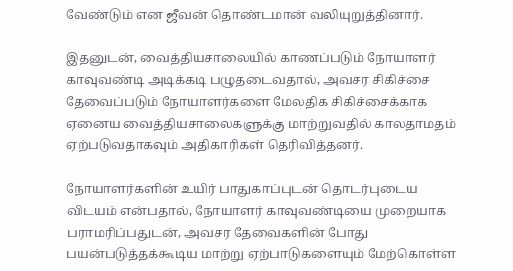வேண்டும் என ஜீவன் தொண்டமான் வலியுறுத்தினார்.

இதனுடன், வைத்தியசாலையில் காணப்படும் நோயாளர் காவுவண்டி அடிக்கடி பழுதடைவதால், அவசர சிகிச்சை தேவைப்படும் நோயாளர்களை மேலதிக சிகிச்சைக்காக ஏனைய வைத்தியசாலைகளுக்கு மாற்றுவதில் காலதாமதம் ஏற்படுவதாகவும் அதிகாரிகள் தெரிவித்தனர்.

நோயாளர்களின் உயிர் பாதுகாப்புடன் தொடர்புடைய விடயம் என்பதால், நோயாளர் காவுவண்டியை முறையாக பராமரிப்பதுடன், அவசர தேவைகளின் போது பயன்படுத்தக்கூடிய மாற்று ஏற்பாடுகளையும் மேற்கொள்ள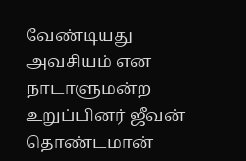வேண்டியது அவசியம் என நாடாளுமன்ற உறுப்பினர் ஜீவன் தொண்டமான்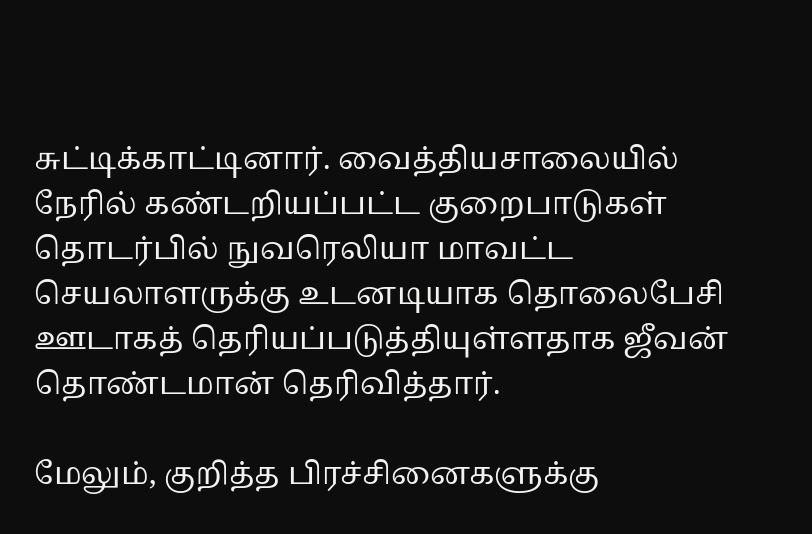சுட்டிக்காட்டினார். வைத்தியசாலையில் நேரில் கண்டறியப்பட்ட குறைபாடுகள் தொடர்பில் நுவரெலியா மாவட்ட செயலாளருக்கு உடனடியாக தொலைபேசி ஊடாகத் தெரியப்படுத்தியுள்ளதாக ஜீவன் தொண்டமான் தெரிவித்தார்.

மேலும், குறித்த பிரச்சினைகளுக்கு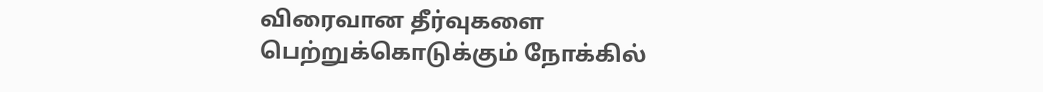விரைவான தீர்வுகளை பெற்றுக்கொடுக்கும் நோக்கில்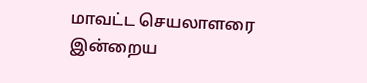மாவட்ட செயலாளரை இன்றைய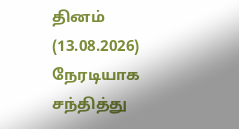தினம் (13.08.2026)  நேரடியாக சந்தித்து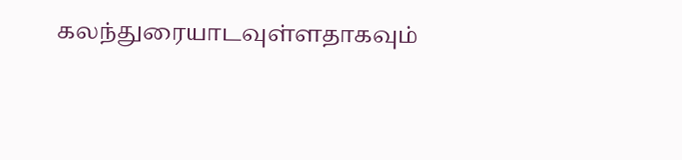கலந்துரையாடவுள்ளதாகவும்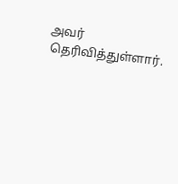அவர் தெரிவித்துள்ளார்.